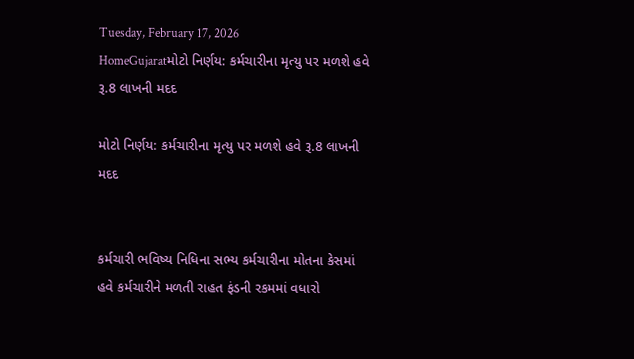Tuesday, February 17, 2026
HomeGujaratમોટો નિર્ણય: કર્મચારીના મૃત્યુ પર મળશે હવે રૂ.8 લાખની મદદ

મોટો નિર્ણય: કર્મચારીના મૃત્યુ પર મળશે હવે રૂ.8 લાખની મદદ


કર્મચારી ભવિષ્ય નિધિના સભ્ય કર્મચારીના મોતના કેસમાં હવે કર્મચારીને મળતી રાહત ફંડની રકમમાં વધારો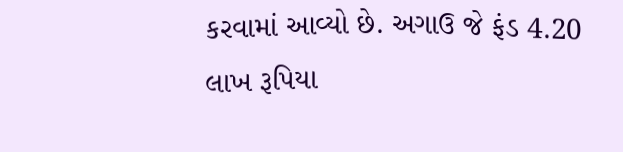કરવામાં આવ્યો છે. અગાઉ જે ફંડ 4.20 લાખ રૂપિયા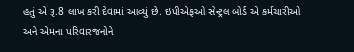હતું એ રૂ.8 લાખ કરી દેવામાં આવ્યું છે. ઇપીએફઓ સેન્ટ્રલ બોર્ડ એ કર્મચારીઓ અને એમના પરિવારજનોને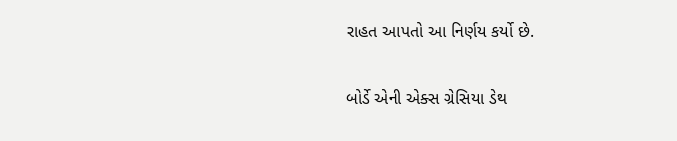રાહત આપતો આ નિર્ણય કર્યો છે.

બોર્ડે એની એક્સ ગ્રેસિયા ડેથ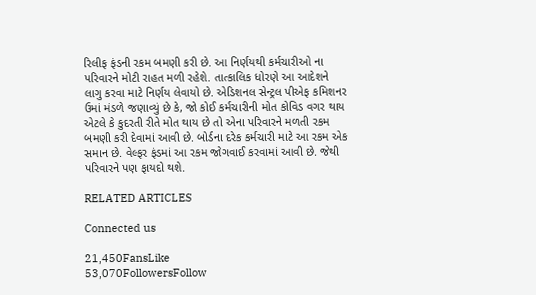રિલીફ ફંડની રકમ બમણી કરી છે. આ નિર્ણયથી કર્મચારીઓ ના પરિવારને મોટી રાહત મળી રહેશે. તાત્કાલિક ધોરણે આ આદેશને લાગુ કરવા માટે નિર્ણય લેવાયો છે. એડિશનલ સેન્ટ્રલ પીએફ કમિશનર ઉમાં મંડળે જણાવ્યું છે કે, જો કોઈ કર્મચારીની મોત કોવિડ વગર થાય એટલે કે કુદરતી રીતે મોત થાય છે તો એના પરિવારને મળતી રકમ બમણી કરી દેવામાં આવી છે. બોર્ડના દરેક કર્મચારી માટે આ રકમ એક સમાન છે. વેલ્ફર ફંડમાં આ રકમ જોગવાઈ કરવામાં આવી છે. જેથી પરિવારને પણ ફાયદો થશે.

RELATED ARTICLES

Connected us

21,450FansLike
53,070FollowersFollow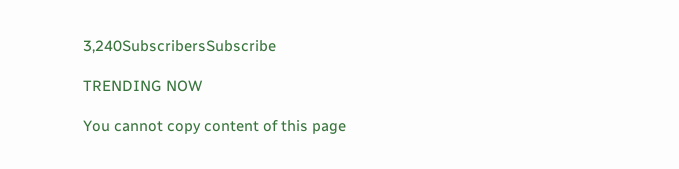3,240SubscribersSubscribe

TRENDING NOW

You cannot copy content of this page